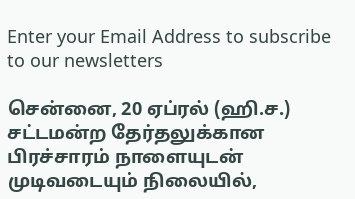Enter your Email Address to subscribe to our newsletters

சென்னை, 20 ஏப்ரல் (ஹி.ச.)
சட்டமன்ற தேர்தலுக்கான பிரச்சாரம் நாளையுடன் முடிவடையும் நிலையில்,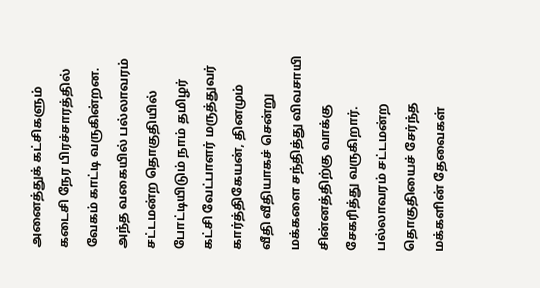அனைத்துக் கட்சிகளும் கடைசி நேர பிரச்சாரத்தில் வேகம் காட்டி வருகின்றன.
அந்த வகையில் பல்லாவரம் சட்டமன்ற தொகுதியில் போட்டியிடும் நாம் தமிழர் கட்சி வேட்பாளர் மருத்துவர் கார்த்திகேயன், தினமும் வீதி வீதியாகச் சென்று மக்களை சந்தித்து விவசாயி சின்னத்திற்கு வாக்கு சேகரித்து வருகிறார்.
பல்லாவரம் சட்டமன்ற தொகுதியைச் சேர்ந்த மக்களின் தேவைகள்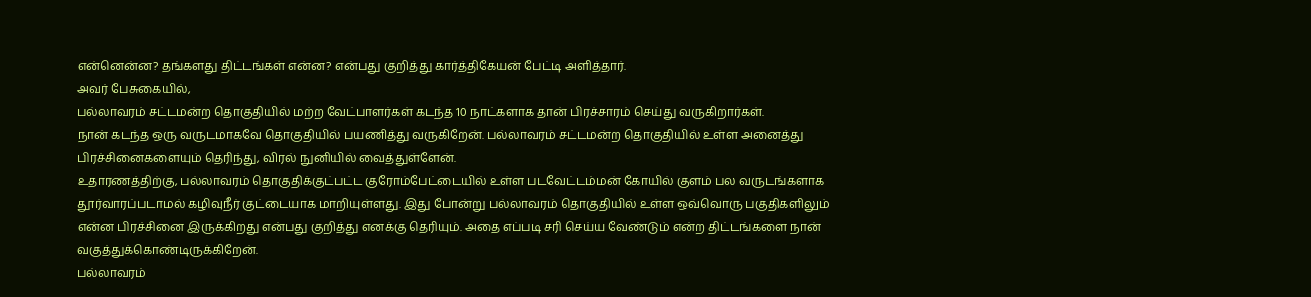என்னென்ன? தங்களது திட்டங்கள் என்ன? என்பது குறித்து கார்த்திகேயன் பேட்டி அளித்தார்.
அவர் பேசுகையில்,
பல்லாவரம் சட்டமன்ற தொகுதியில் மற்ற வேட்பாளர்கள் கடந்த 10 நாட்களாக தான் பிரச்சாரம் செய்து வருகிறார்கள்.
நான் கடந்த ஒரு வருடமாகவே தொகுதியில் பயணித்து வருகிறேன். பல்லாவரம் சட்டமன்ற தொகுதியில் உள்ள அனைத்து பிரச்சினைகளையும் தெரிந்து, விரல் நுனியில் வைத்துள்ளேன்.
உதாரணத்திற்கு, பல்லாவரம் தொகுதிக்குட்பட்ட குரோம்பேட்டையில் உள்ள படவேட்டம்மன் கோயில் குளம் பல வருடங்களாக தூர்வாரப்படாமல் கழிவுநீர் குட்டையாக மாறியுள்ளது. இது போன்று பல்லாவரம் தொகுதியில் உள்ள ஒவ்வொரு பகுதிகளிலும் என்ன பிரச்சினை இருக்கிறது என்பது குறித்து எனக்கு தெரியும். அதை எப்படி சரி செய்ய வேண்டும் என்ற திட்டங்களை நான் வகுத்துக்கொண்டிருக்கிறேன்.
பல்லாவரம்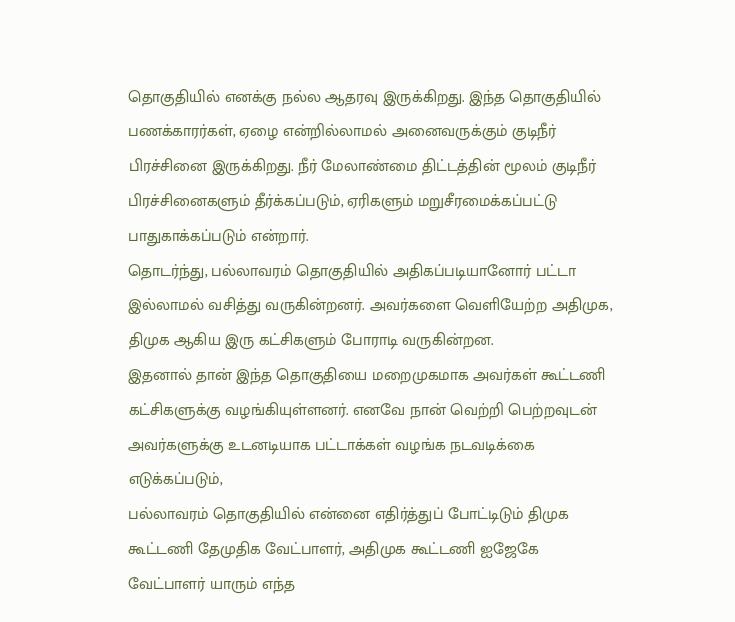தொகுதியில் எனக்கு நல்ல ஆதரவு இருக்கிறது. இந்த தொகுதியில் பணக்காரர்கள், ஏழை என்றில்லாமல் அனைவருக்கும் குடிநீர் பிரச்சினை இருக்கிறது. நீர் மேலாண்மை திட்டத்தின் மூலம் குடிநீர் பிரச்சினைகளும் தீர்க்கப்படும், ஏரிகளும் மறுசீரமைக்கப்பட்டு பாதுகாக்கப்படும் என்றார்.
தொடர்ந்து, பல்லாவரம் தொகுதியில் அதிகப்படியானோர் பட்டா இல்லாமல் வசித்து வருகின்றனர். அவர்களை வெளியேற்ற அதிமுக, திமுக ஆகிய இரு கட்சிகளும் போராடி வருகின்றன.
இதனால் தான் இந்த தொகுதியை மறைமுகமாக அவர்கள் கூட்டணி கட்சிகளுக்கு வழங்கியுள்ளனர். எனவே நான் வெற்றி பெற்றவுடன் அவர்களுக்கு உடனடியாக பட்டாக்கள் வழங்க நடவடிக்கை எடுக்கப்படும்,
பல்லாவரம் தொகுதியில் என்னை எதிர்த்துப் போட்டிடும் திமுக கூட்டணி தேமுதிக வேட்பாளர், அதிமுக கூட்டணி ஐஜேகே வேட்பாளர் யாரும் எந்த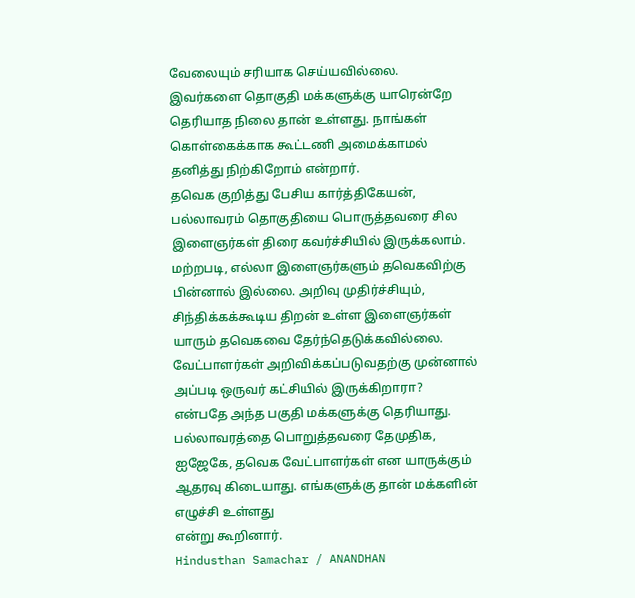வேலையும் சரியாக செய்யவில்லை.
இவர்களை தொகுதி மக்களுக்கு யாரென்றே தெரியாத நிலை தான் உள்ளது. நாங்கள் கொள்கைக்காக கூட்டணி அமைக்காமல் தனித்து நிற்கிறோம் என்றார்.
தவெக குறித்து பேசிய கார்த்திகேயன்,
பல்லாவரம் தொகுதியை பொருத்தவரை சில இளைஞர்கள் திரை கவர்ச்சியில் இருக்கலாம். மற்றபடி, எல்லா இளைஞர்களும் தவெகவிற்கு பின்னால் இல்லை. அறிவு முதிர்ச்சியும், சிந்திக்கக்கூடிய திறன் உள்ள இளைஞர்கள் யாரும் தவெகவை தேர்ந்தெடுக்கவில்லை. வேட்பாளர்கள் அறிவிக்கப்படுவதற்கு முன்னால் அப்படி ஒருவர் கட்சியில் இருக்கிறாரா? என்பதே அந்த பகுதி மக்களுக்கு தெரியாது. பல்லாவரத்தை பொறுத்தவரை தேமுதிக, ஐஜேகே, தவெக வேட்பாளர்கள் என யாருக்கும் ஆதரவு கிடையாது. எங்களுக்கு தான் மக்களின் எழுச்சி உள்ளது
என்று கூறினார்.
Hindusthan Samachar / ANANDHAN